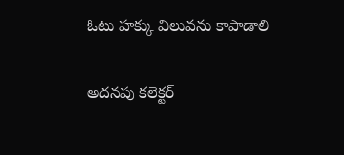ఓటు హక్కు విలువను కాపాడాలి

అదనపు కలెక్టర్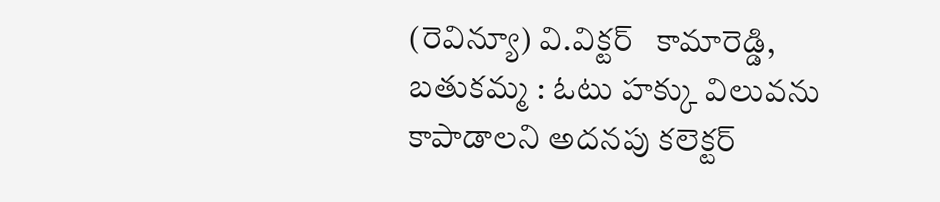(రెవిన్యూ) వి.విక్టర్   కామారెడ్డి, బతుకమ్మ : ఓటు హక్కు విలువను కాపాడాలని అదనపు కలెక్టర్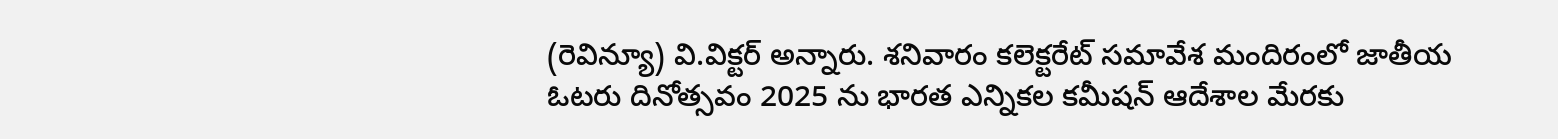(రెవిన్యూ) వి.విక్టర్ అన్నారు. శనివారం కలెక్టరేట్ సమావేశ మందిరంలో జాతీయ ఓటరు దినోత్సవం 2025 ను భారత ఎన్నికల కమీషన్ ఆదేశాల మేరకు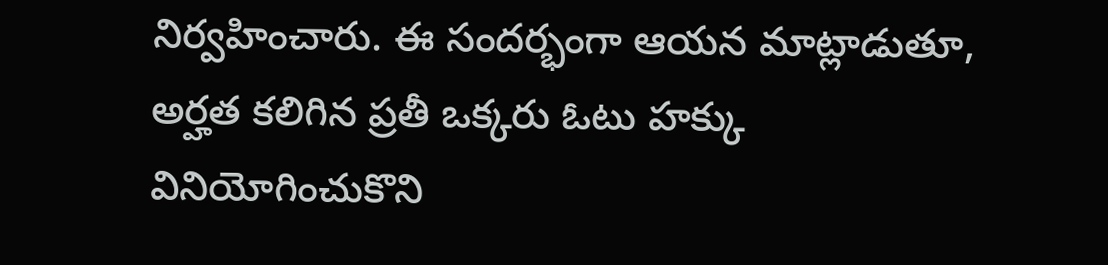నిర్వహించారు. ఈ సందర్భంగా ఆయన మాట్లాడుతూ, అర్హత కలిగిన ప్రతీ ఒక్కరు ఓటు హక్కు వినియోగించుకొని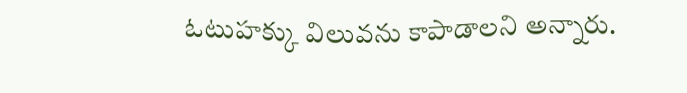ఓటుహక్కు విలువను కాపాడాలని అన్నారు.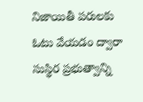నిజాయితీ పరులకు ఓటు వేయడం ద్వారా సుస్థిర ప్రభుత్వాన్ని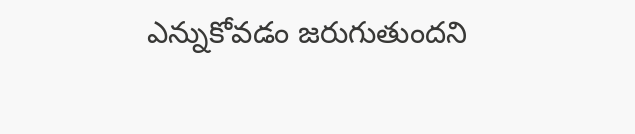ఎన్నుకోవడం జరుగుతుందని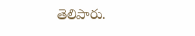తెలిపారు.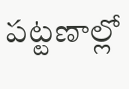పట్టణాల్లో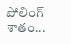పోలింగ్ శాతం...